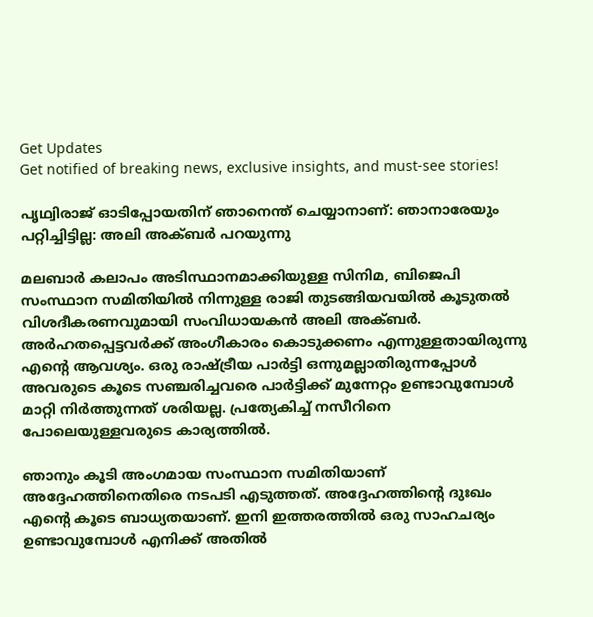Get Updates
Get notified of breaking news, exclusive insights, and must-see stories!

പൃഥ്വിരാജ് ഓടിപ്പോയതിന് ഞാനെന്ത് ചെയ്യാനാണ്: ഞാനാരേയും പറ്റിച്ചിട്ടില്ല: അലി അക്ബര്‍ പറയുന്നു

മലബാര്‍ കലാപം അടിസ്ഥാനമാക്കിയുള്ള സിനിമ, ബിജെപി സംസ്ഥാന സമിതിയില്‍ നിന്നുള്ള രാജി തുടങ്ങിയവയില്‍ കൂടുതല്‍ വിശദീകരണവുമായി സംവിധായകന്‍ അലി അക്ബര്‍. അര്‍ഹതപ്പെട്ടവര്‍ക്ക് അംഗീകാരം കൊടുക്കണം എന്നുള്ളതായിരുന്നു എന്റെ ആവശ്യം. ഒരു രാഷ്ട്രീയ പാര്‍ട്ടി ഒന്നുമല്ലാതിരുന്നപ്പോള്‍ അവരുടെ കൂടെ സഞ്ചരിച്ചവരെ പാര്‍ട്ടിക്ക് മുന്നേറ്റം ഉണ്ടാവുമ്പോള്‍ മാറ്റി നിര്‍ത്തുന്നത് ശരിയല്ല. പ്രത്യേകിച്ച് നസീറിനെ പോലെയുള്ളവരുടെ കാര്യത്തില്‍.

ഞാനും കൂടി അംഗമായ സംസ്ഥാന സമിതിയാണ് അദ്ദേഹത്തിനെതിരെ നടപടി എടുത്തത്. അദ്ദേഹത്തിന്റെ ദുഃഖം എന്റെ കൂടെ ബാധ്യതയാണ്. ഇനി ഇത്തരത്തില്‍ ഒരു സാഹചര്യം ഉണ്ടാവുമ്പോള്‍ എനിക്ക് അതില്‍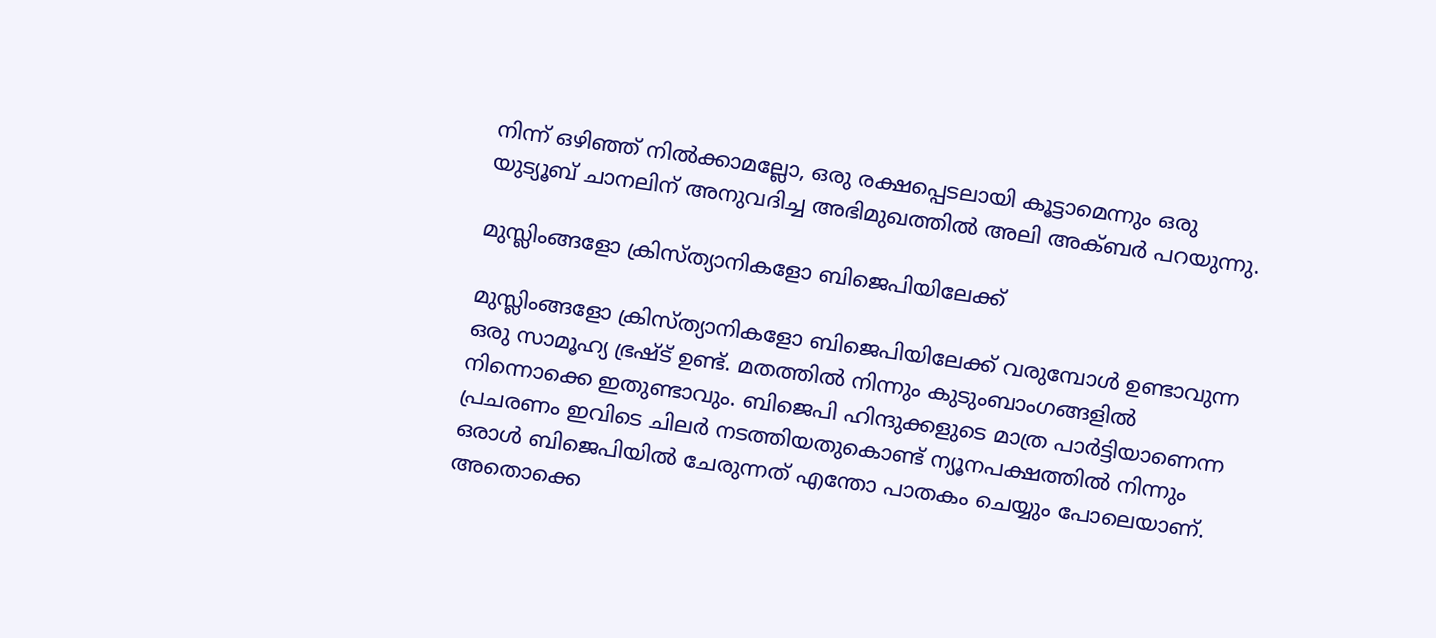നിന്ന് ഒഴിഞ്ഞ് നില്‍ക്കാമല്ലോ, ഒരു രക്ഷപ്പെടലായി കൂട്ടാമെന്നും ഒരു യുട്യൂബ് ചാനലിന് അനുവദിച്ച അഭിമുഖത്തില്‍ അലി അക്ബര്‍ പറയുന്നു.

മുസ്ലിംങ്ങളോ ക്രിസ്ത്യാനികളോ ബിജെപിയിലേക്ക്

മുസ്ലിംങ്ങളോ ക്രിസ്ത്യാനികളോ ബിജെപിയിലേക്ക് വരുമ്പോള്‍ ഉണ്ടാവുന്ന ഒരു സാമൂഹ്യ ഭ്രഷ്ട് ഉണ്ട്. മതത്തില്‍ നിന്നും കുടുംബാംഗങ്ങളില്‍ നിന്നൊക്കെ ഇതുണ്ടാവും. ബിജെപി ഹിന്ദുക്കളുടെ മാത്ര പാര്‍ട്ടിയാണെന്ന പ്രചരണം ഇവിടെ ചിലര്‍ നടത്തിയതുകൊണ്ട് ന്യൂനപക്ഷത്തില്‍ നിന്നും ഒരാള്‍ ബിജെപിയില്‍ ചേരുന്നത് എന്തോ പാതകം ചെയ്യും പോലെയാണ്. അതൊക്കെ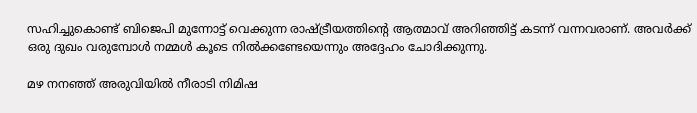സഹിച്ചുകൊണ്ട് ബിജെപി മുന്നോട്ട് വെക്കുന്ന രാഷ്ട്രീയത്തിന്റെ ആത്മാവ് അറിഞ്ഞിട്ട് കടന്ന് വന്നവരാണ്. അവര്‍ക്ക് ഒരു ദുഖം വരുമ്പോള്‍ നമ്മള്‍ കൂടെ നില്‍ക്കണ്ടേയെന്നും അദ്ദേഹം ചോദിക്കുന്നു.

മഴ നനഞ്ഞ് അരുവിയില്‍ നീരാടി നിമിഷ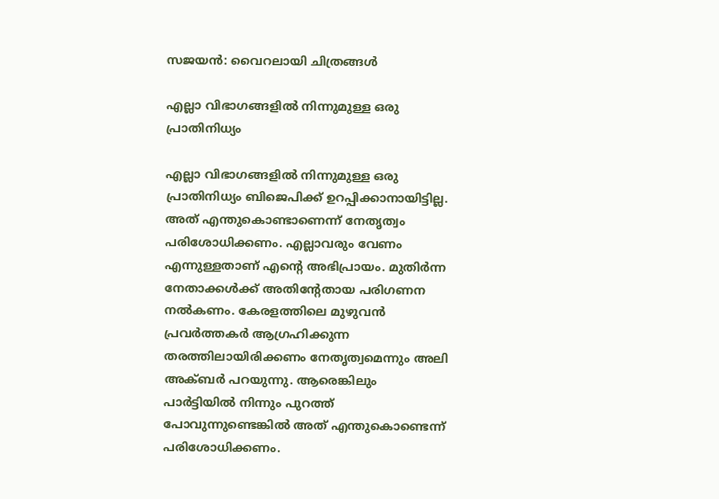സജയന്‍: വൈറലായി ചിത്രങ്ങള്‍

എല്ലാ വിഭാഗങ്ങളില്‍ നിന്നുമുള്ള ഒരു പ്രാതിനിധ്യം

എല്ലാ വിഭാഗങ്ങളില്‍ നിന്നുമുള്ള ഒരു പ്രാതിനിധ്യം ബിജെപിക്ക് ഉറപ്പിക്കാനായിട്ടില്ല. അത് എന്തുകൊണ്ടാണെന്ന് നേതൃത്വം പരിശോധിക്കണം. എല്ലാവരും വേണം എന്നുള്ളതാണ് എന്റെ അഭിപ്രായം. മുതിര്‍ന്ന നേതാക്കള്‍ക്ക് അതിന്റേതായ പരിഗണന നല്‍കണം. കേരളത്തിലെ മുഴുവന്‍ പ്രവര്‍ത്തകര്‍ ആഗ്രഹിക്കുന്ന തരത്തിലായിരിക്കണം നേതൃത്വമെന്നും അലി അക്ബര്‍ പറയുന്നു. ആരെങ്കിലും പാര്‍ട്ടിയില്‍ നിന്നും പുറത്ത് പോവുന്നുണ്ടെങ്കില്‍ അത് എന്തുകൊണ്ടെന്ന് പരിശോധിക്കണം.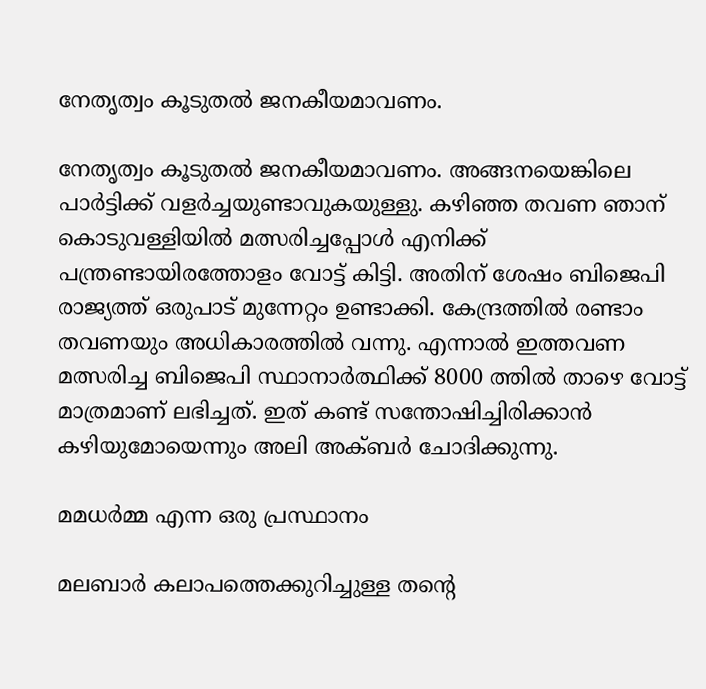നേതൃത്വം കൂടുതല്‍ ജനകീയമാവണം.

നേതൃത്വം കൂടുതല്‍ ജനകീയമാവണം. അങ്ങനയെങ്കിലെ പാര്‍ട്ടിക്ക് വളര്‍ച്ചയുണ്ടാവുകയുള്ളു. കഴിഞ്ഞ തവണ ഞാന‍് കൊടുവള്ളിയില്‍ മത്സരിച്ചപ്പോള്‍ എനിക്ക് പന്ത്രണ്ടായിരത്തോളം വോട്ട് കിട്ടി. അതിന് ശേഷം ബിജെപി രാജ്യത്ത് ഒരുപാട് മുന്നേറ്റം ഉണ്ടാക്കി. കേന്ദ്രത്തില്‍ രണ്ടാം തവണയും അധികാരത്തില്‍ വന്നു. എന്നാല്‍ ഇത്തവണ മത്സരിച്ച ബിജെപി സ്ഥാനാര്‍ത്ഥിക്ക് 8000 ത്തില്‍ താഴെ വോട്ട് മാത്രമാണ് ലഭിച്ചത്. ഇത് കണ്ട് സന്തോഷിച്ചിരിക്കാന്‍ കഴിയുമോയെന്നും അലി അക്ബര്‍ ചോദിക്കുന്നു.

മമധര്‍മ്മ എന്ന ഒരു പ്രസ്ഥാനം

മലബാര്‍ കലാപത്തെക്കുറിച്ചുള്ള തന്റെ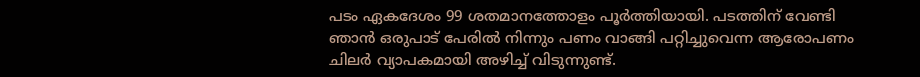പടം ഏകദേശം 99 ശതമാനത്തോളം പൂര്‍ത്തിയായി. പടത്തിന് വേണ്ടി ഞാന്‍ ഒരുപാട് പേരില്‍ നിന്നും പണം വാങ്ങി പറ്റിച്ചുവെന്ന ആരോപണം ചിലര്‍ വ്യാപകമായി അഴിച്ച് വിടുന്നുണ്ട്.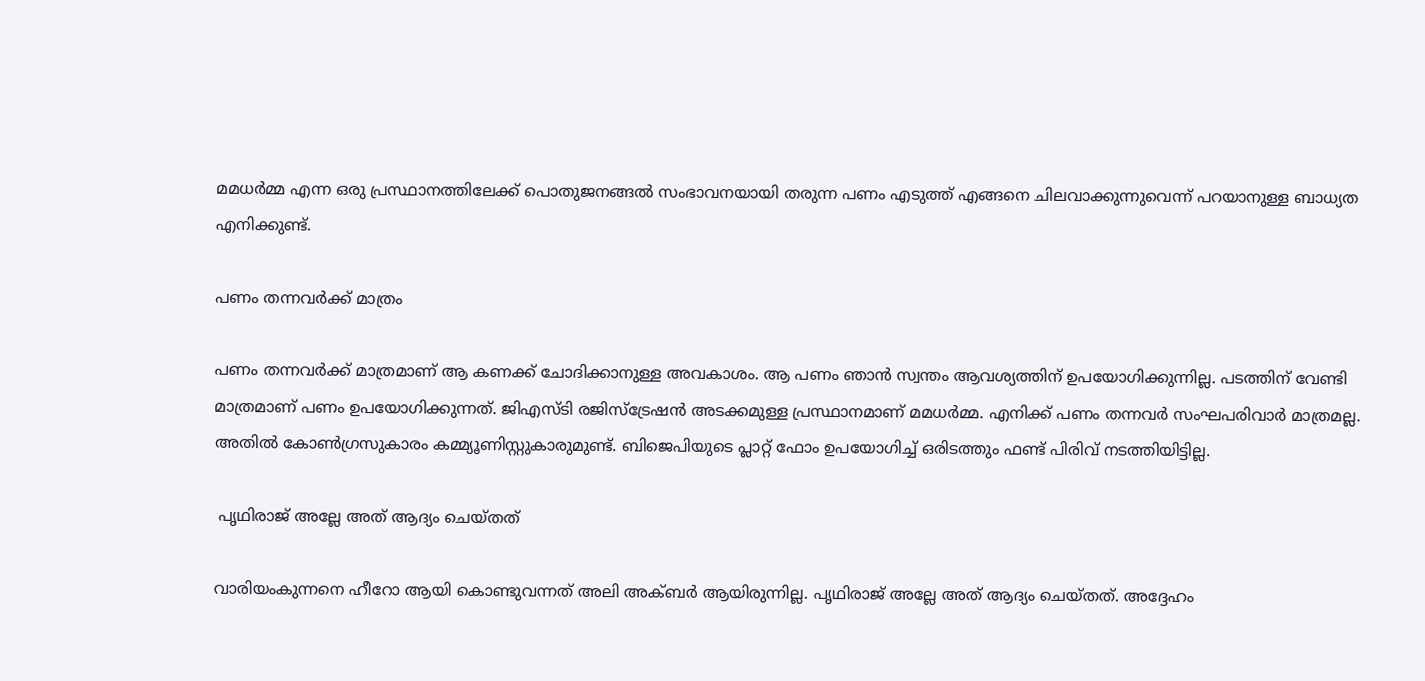മമധര്‍മ്മ എന്ന ഒരു പ്രസ്ഥാനത്തിലേക്ക് പൊതുജനങ്ങല്‍ സംഭാവനയായി തരുന്ന പണം എടുത്ത് എങ്ങനെ ചിലവാക്കുന്നുവെന്ന് പറയാനുള്ള ബാധ്യത എനിക്കുണ്ട്.

പണം തന്നവര്‍ക്ക് മാത്രം

പണം തന്നവര്‍ക്ക് മാത്രമാണ് ആ കണക്ക് ചോദിക്കാനുള്ള അവകാശം. ആ പണം ഞാന്‍ സ്വന്തം ആവശ്യത്തിന് ഉപയോഗിക്കുന്നില്ല. പടത്തിന് വേണ്ടി മാത്രമാണ് പണം ഉപയോഗിക്കുന്നത്. ജിഎസ്ടി രജിസ്ട്രേഷന്‍ അടക്കമുള്ള പ്രസ്ഥാനമാണ് മമധര്‍മ്മ. എനിക്ക് പണം തന്നവര്‍ സംഘപരിവാര്‍ മാത്രമല്ല. അതില്‍ കോണ്‍ഗ്രസുകാരം കമ്മ്യൂണിസ്റ്റുകാരുമുണ്ട്. ബിജെപിയുടെ പ്ലാറ്റ് ഫോം ഉപയോഗിച്ച് ഒരിടത്തും ഫണ്ട് പിരിവ് നടത്തിയിട്ടില്ല.

 പൃഥിരാജ് അല്ലേ അത് ആദ്യം ചെയ്തത്

വാരിയംകുന്നനെ ഹീറോ ആയി കൊണ്ടുവന്നത് അലി അക്ബര്‍ ആയിരുന്നില്ല. പൃഥിരാജ് അല്ലേ അത് ആദ്യം ചെയ്തത്. അദ്ദേഹം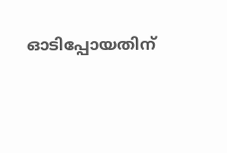ഓടിപ്പോയതിന്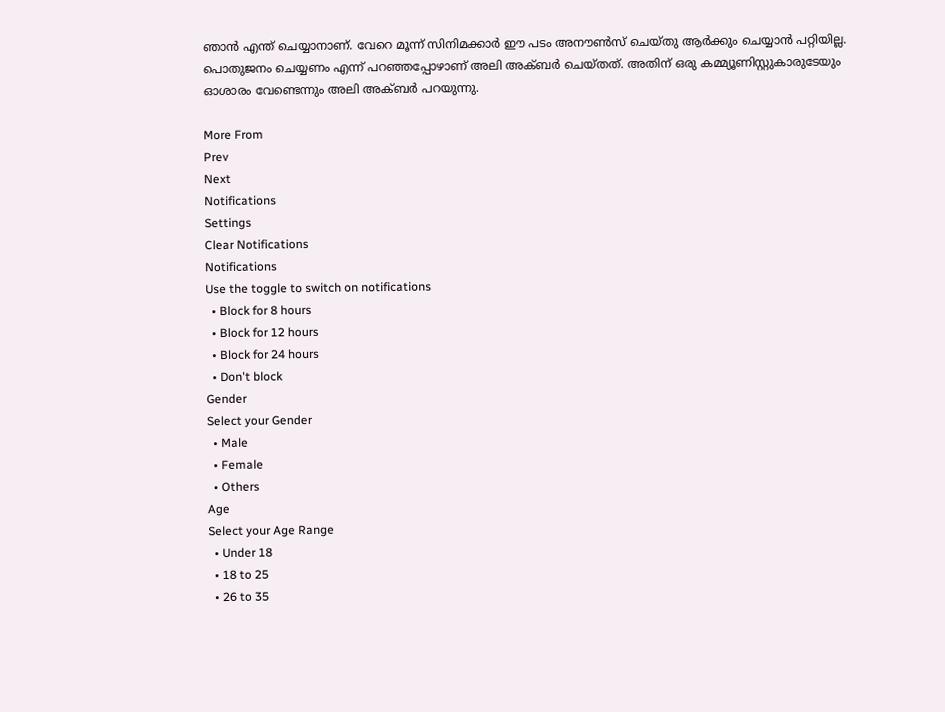ഞാന്‍ എന്ത് ചെയ്യാനാണ്. വേറെ മൂന്ന് സിനിമക്കാര്‍ ഈ പടം അനൗണ്‍സ് ചെയ്തു ആര്‍ക്കും ചെയ്യാന്‍ പറ്റിയില്ല. പൊതുജനം ചെയ്യണം എന്ന് പറഞ്ഞപ്പോഴാണ് അലി അക്ബര്‍ ചെയ്തത്. അതിന് ഒരു കമ്മ്യൂണിസ്റ്റുകാരുടേയും ഓശാരം വേണ്ടെന്നും അലി അക്ബര്‍ പറയുന്നു.

More From
Prev
Next
Notifications
Settings
Clear Notifications
Notifications
Use the toggle to switch on notifications
  • Block for 8 hours
  • Block for 12 hours
  • Block for 24 hours
  • Don't block
Gender
Select your Gender
  • Male
  • Female
  • Others
Age
Select your Age Range
  • Under 18
  • 18 to 25
  • 26 to 35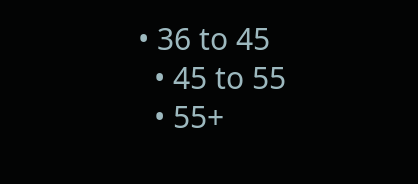• 36 to 45
  • 45 to 55
  • 55+